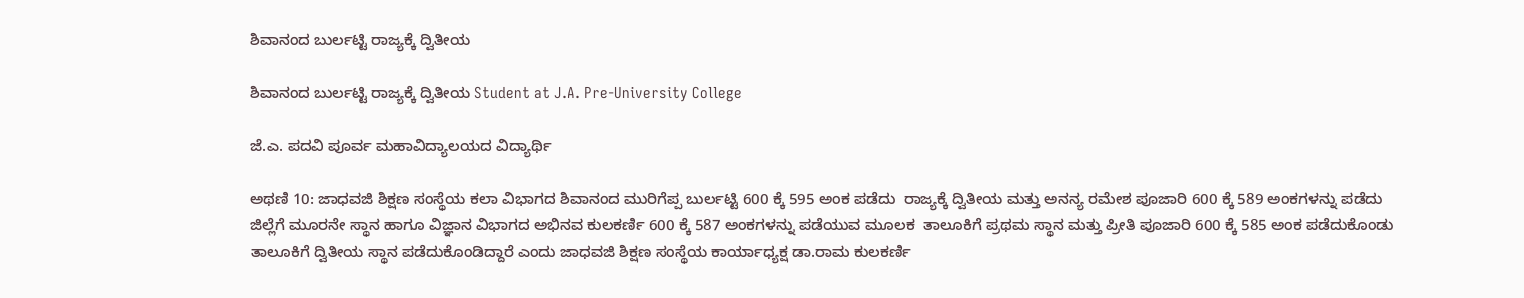ಶಿವಾನಂದ ಬುರ್ಲಟ್ಟಿ ರಾಜ್ಯಕ್ಕೆ ದ್ವಿತೀಯ

ಶಿವಾನಂದ ಬುರ್ಲಟ್ಟಿ ರಾಜ್ಯಕ್ಕೆ ದ್ವಿತೀಯ Student at J.A. Pre-University College

ಜೆ.ಎ. ಪದವಿ ಪೂರ್ವ ಮಹಾವಿದ್ಯಾಲಯದ ವಿದ್ಯಾರ್ಥಿ

ಅಥಣಿ 10: ಜಾಧವಜಿ ಶಿಕ್ಷಣ ಸಂಸ್ಥೆಯ ಕಲಾ ವಿಭಾಗದ ಶಿವಾನಂದ ಮುರಿಗೆಪ್ಪ ಬುರ್ಲಟ್ಟಿ 600 ಕ್ಕೆ 595 ಅಂಕ ಪಡೆದು  ರಾಜ್ಯಕ್ಕೆ ದ್ವಿತೀಯ ಮತ್ತು ಅನನ್ಯ ರಮೇಶ ಪೂಜಾರಿ 600 ಕ್ಕೆ 589 ಅಂಕಗಳನ್ನು ಪಡೆದು ಜಿಲ್ಲೆಗೆ ಮೂರನೇ ಸ್ಥಾನ ಹಾಗೂ ವಿಜ್ಞಾನ ವಿಭಾಗದ ಅಭಿನವ ಕುಲಕರ್ಣಿ 600 ಕ್ಕೆ 587 ಅಂಕಗಳನ್ನು ಪಡೆಯುವ ಮೂಲಕ  ತಾಲೂಕಿಗೆ ಪ್ರಥಮ ಸ್ಥಾನ ಮತ್ತು ಪ್ರೀತಿ ಪೂಜಾರಿ 600 ಕ್ಕೆ 585 ಅಂಕ ಪಡೆದುಕೊಂಡು ತಾಲೂಕಿಗೆ ದ್ವಿತೀಯ ಸ್ಥಾನ ಪಡೆದುಕೊಂಡಿದ್ದಾರೆ ಎಂದು ಜಾಧವಜಿ ಶಿಕ್ಷಣ ಸಂಸ್ಥೆಯ ಕಾರ್ಯಾಧ್ಯಕ್ಷ ಡಾ.ರಾಮ ಕುಲಕರ್ಣಿ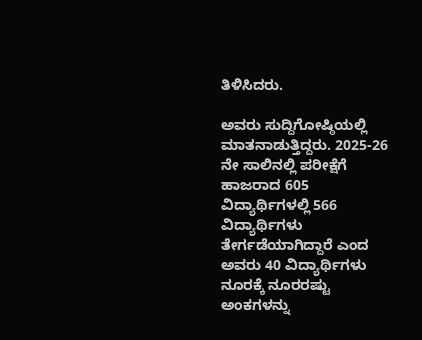ತಿಳಿಸಿದರು.

ಅವರು ಸುದ್ದಿಗೋಷ್ಠಿಯಲ್ಲಿ ಮಾತನಾಡುತ್ತಿದ್ದರು. 2025-26 ನೇ ಸಾಲಿನಲ್ಲಿ ಪರೀಕ್ಷೆಗೆ ಹಾಜರಾದ 605 ವಿದ್ಯಾರ್ಥಿಗಳಲ್ಲಿ 566 ವಿದ್ಯಾರ್ಥಿಗಳು ತೇರ್ಗಡೆಯಾಗಿದ್ದಾರೆ ಎಂದ ಅವರು 40 ವಿದ್ಯಾರ್ಥಿಗಳು ನೂರಕ್ಕೆ ನೂರರಷ್ಟು ಅಂಕಗಳನ್ನು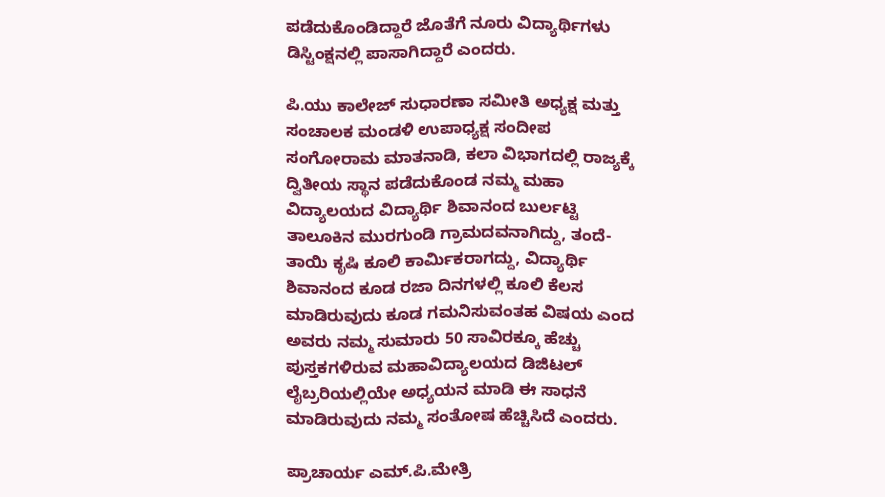ಪಡೆದುಕೊಂಡಿದ್ದಾರೆ ಜೊತೆಗೆ ನೂರು ವಿದ್ಯಾರ್ಥಿಗಳು ಡಿಸ್ಟಿಂಕ್ಷನಲ್ಲಿ ಪಾಸಾಗಿದ್ದಾರೆ ಎಂದರು.

ಪಿ.ಯು ಕಾಲೇಜ್ ಸುಧಾರಣಾ ಸಮೀತಿ ಅಧ್ಯಕ್ಷ ಮತ್ತು ಸಂಚಾಲಕ ಮಂಡಳಿ ಉಪಾಧ್ಯಕ್ಷ ಸಂದೀಪ ಸಂಗೋರಾಮ ಮಾತನಾಡಿ, ಕಲಾ ವಿಭಾಗದಲ್ಲಿ ರಾಜ್ಯಕ್ಕೆ ದ್ವಿತೀಯ ಸ್ಥಾನ ಪಡೆದುಕೊಂಡ ನಮ್ಮ ಮಹಾ ವಿದ್ಯಾಲಯದ ವಿದ್ಯಾರ್ಥಿ ಶಿವಾನಂದ ಬುರ್ಲಟ್ಟಿ ತಾಲೂಕಿನ ಮುರಗುಂಡಿ ಗ್ರಾಮದವನಾಗಿದ್ದು, ತಂದೆ-ತಾಯಿ ಕೃಷಿ ಕೂಲಿ ಕಾರ್ಮಿಕರಾಗದ್ದು, ವಿದ್ಯಾರ್ಥಿ ಶಿವಾನಂದ ಕೂಡ ರಜಾ ದಿನಗಳಲ್ಲಿ ಕೂಲಿ ಕೆಲಸ ಮಾಡಿರುವುದು ಕೂಡ ಗಮನಿಸುವಂತಹ ವಿಷಯ ಎಂದ ಅವರು ನಮ್ಮ ಸುಮಾರು 50 ಸಾವಿರಕ್ಕೂ ಹೆಚ್ಚು ಪುಸ್ತಕಗಳಿರುವ ಮಹಾವಿದ್ಯಾಲಯದ ಡಿಜಿಟಲ್ ಲೈಬ್ರರಿಯಲ್ಲಿಯೇ ಅಧ್ಯಯನ ಮಾಡಿ ಈ ಸಾಧನೆ ಮಾಡಿರುವುದು ನಮ್ಮ ಸಂತೋಷ ಹೆಚ್ಚಿಸಿದೆ ಎಂದರು.

ಪ್ರಾಚಾರ್ಯ ಎಮ್‌.ಪಿ.ಮೇತ್ರಿ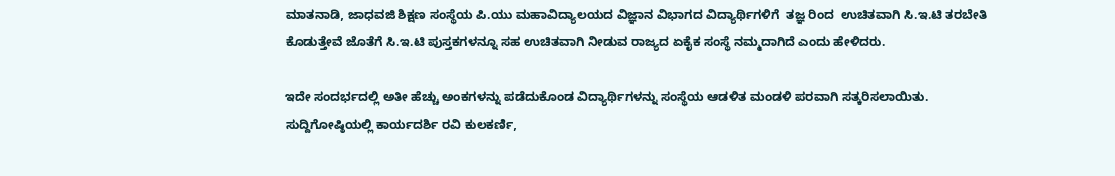ಮಾತನಾಡಿ, ಜಾಧವಜಿ ಶಿಕ್ಷಣ ಸಂಸ್ಥೆಯ ಪಿ.ಯು ಮಹಾವಿದ್ಯಾಲಯದ ವಿಜ್ಞಾನ ವಿಭಾಗದ ವಿದ್ಯಾರ್ಥಿಗಳಿಗೆ  ತಜ್ಞ ರಿಂದ  ಉಚಿತವಾಗಿ ಸಿ.ಇ.ಟಿ ತರಬೇತಿ ಕೊಡುತ್ತೇವೆ ಜೊತೆಗೆ ಸಿ.ಇ.ಟಿ ಪುಸ್ತಕಗಳನ್ನೂ ಸಹ ಉಚಿತವಾಗಿ ನೀಡುವ ರಾಜ್ಯದ ಏಕೈಕ ಸಂಸ್ಥೆ ನಮ್ಮದಾಗಿದೆ ಎಂದು ಹೇಳಿದರು.

ಇದೇ ಸಂದರ್ಭದಲ್ಲಿ ಅತೀ ಹೆಚ್ಚು ಅಂಕಗಳನ್ನು ಪಡೆದುಕೊಂಡ ವಿದ್ಯಾರ್ಥಿಗಳನ್ನು ಸಂಸ್ಥೆಯ ಆಡಳಿತ ಮಂಡಳಿ ಪರವಾಗಿ ಸತ್ಕರಿಸಲಾಯಿತು. ಸುದ್ದಿಗೋಷ್ಠಿಯಲ್ಲಿ ಕಾರ್ಯದರ್ಶಿ ರವಿ ಕುಲಕರ್ಣಿ,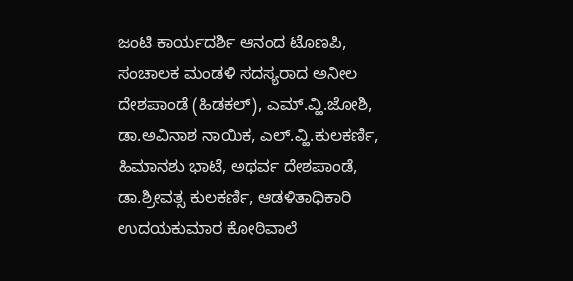ಜಂಟಿ ಕಾರ್ಯದರ್ಶಿ ಆನಂದ ಟೊಣಪಿ, ಸಂಚಾಲಕ ಮಂಡಳಿ ಸದಸ್ಯರಾದ ಅನೀಲ ದೇಶಪಾಂಡೆ (ಹಿಡಕಲ್), ಎಮ್‌.ವ್ಹಿ.ಜೋಶಿ,  ಡಾ.ಅವಿನಾಶ ನಾಯಿಕ, ಎಲ್‌.ವ್ಹಿ.ಕುಲಕರ್ಣಿ, ಹಿಮಾನಶು ಭಾಟೆ, ಅಥರ್ವ ದೇಶಪಾಂಡೆ, ಡಾ.ಶ್ರೀವತ್ಸ ಕುಲಕರ್ಣಿ, ಆಡಳಿತಾಧಿಕಾರಿ ಉದಯಕುಮಾರ ಕೋಠಿವಾಲೆ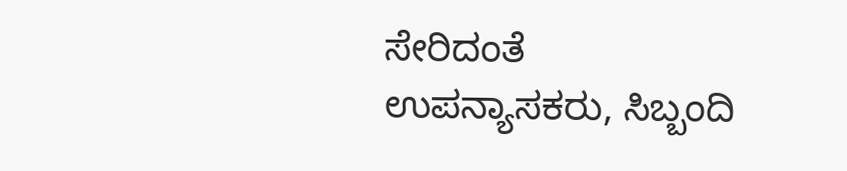ಸೇರಿದಂತೆ ಉಪನ್ಯಾಸಕರು, ಸಿಬ್ಬಂದಿ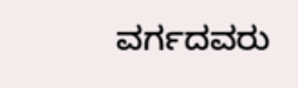ವರ್ಗದವರು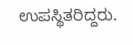ಉಪಸ್ಥಿತರಿದ್ದರು.